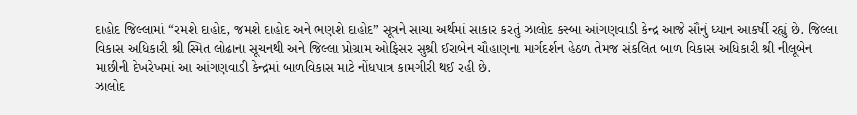દાહોદ જિલ્લામાં “રમશે દાહોદ, જમશે દાહોદ અને ભણશે દાહોદ” સૂત્રને સાચા અર્થમાં સાકાર કરતું ઝાલોદ કસ્બા આંગણવાડી કેન્દ્ર આજે સૌનું ધ્યાન આકર્ષી રહ્યું છે. જિલ્લા વિકાસ અધિકારી શ્રી સ્મિત લોઢાના સૂચનથી અને જિલ્લા પ્રોગ્રામ ઓફિસર સુશ્રી ઈરાબેન ચૌહાણના માર્ગદર્શન હેઠળ તેમજ સંકલિત બાળ વિકાસ અધિકારી શ્રી નીલૂબેન માછીની દેખરેખમાં આ આંગણવાડી કેન્દ્રમાં બાળવિકાસ માટે નોંધપાત્ર કામગીરી થઈ રહી છે.
ઝાલોદ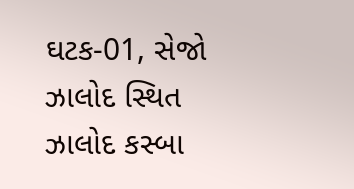ઘટક-01, સેજો ઝાલોદ સ્થિત ઝાલોદ કસ્બા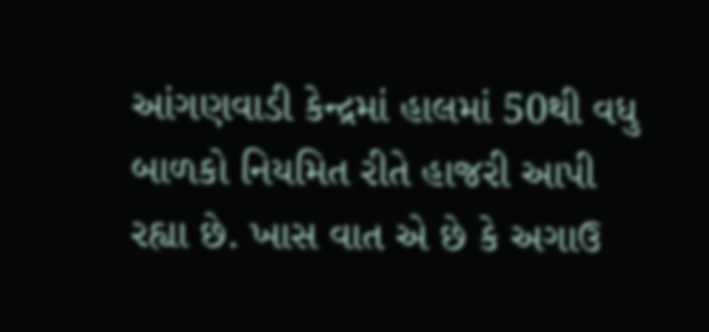આંગણવાડી કેન્દ્રમાં હાલમાં 50થી વધુ બાળકો નિયમિત રીતે હાજરી આપી રહ્યા છે. ખાસ વાત એ છે કે અગાઉ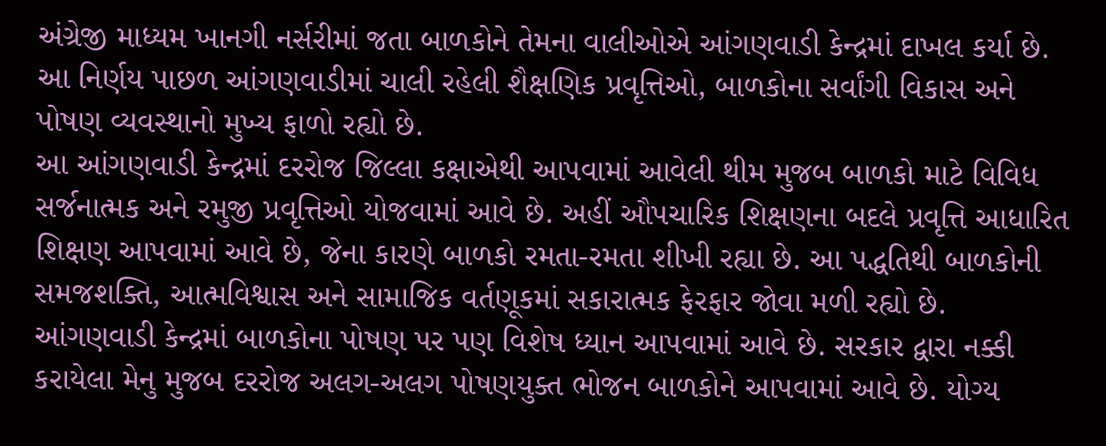અંગ્રેજી માધ્યમ ખાનગી નર્સરીમાં જતા બાળકોને તેમના વાલીઓએ આંગણવાડી કેન્દ્રમાં દાખલ કર્યા છે. આ નિર્ણય પાછળ આંગણવાડીમાં ચાલી રહેલી શૈક્ષણિક પ્રવૃત્તિઓ, બાળકોના સર્વાંગી વિકાસ અને પોષણ વ્યવસ્થાનો મુખ્ય ફાળો રહ્યો છે.
આ આંગણવાડી કેન્દ્રમાં દરરોજ જિલ્લા કક્ષાએથી આપવામાં આવેલી થીમ મુજબ બાળકો માટે વિવિધ સર્જનાત્મક અને રમુજી પ્રવૃત્તિઓ યોજવામાં આવે છે. અહીં ઔપચારિક શિક્ષણના બદલે પ્રવૃત્તિ આધારિત શિક્ષણ આપવામાં આવે છે, જેના કારણે બાળકો રમતા-રમતા શીખી રહ્યા છે. આ પદ્ધતિથી બાળકોની સમજશક્તિ, આત્મવિશ્વાસ અને સામાજિક વર્તણૂકમાં સકારાત્મક ફેરફાર જોવા મળી રહ્યો છે.
આંગણવાડી કેન્દ્રમાં બાળકોના પોષણ પર પણ વિશેષ ધ્યાન આપવામાં આવે છે. સરકાર દ્વારા નક્કી કરાયેલા મેનુ મુજબ દરરોજ અલગ-અલગ પોષણયુક્ત ભોજન બાળકોને આપવામાં આવે છે. યોગ્ય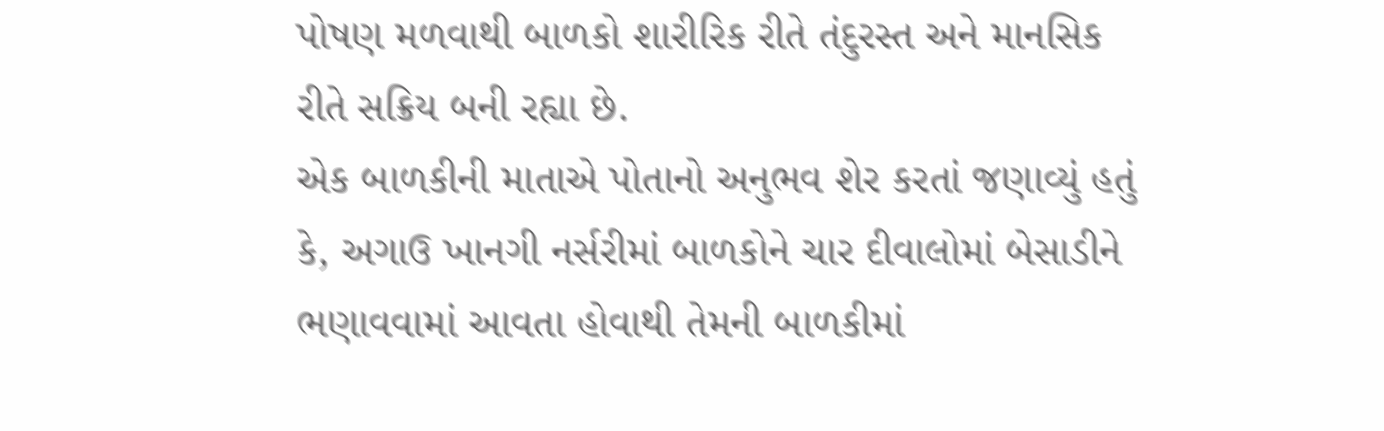પોષણ મળવાથી બાળકો શારીરિક રીતે તંદુરસ્ત અને માનસિક રીતે સક્રિય બની રહ્યા છે.
એક બાળકીની માતાએ પોતાનો અનુભવ શેર કરતાં જણાવ્યું હતું કે, અગાઉ ખાનગી નર્સરીમાં બાળકોને ચાર દીવાલોમાં બેસાડીને ભણાવવામાં આવતા હોવાથી તેમની બાળકીમાં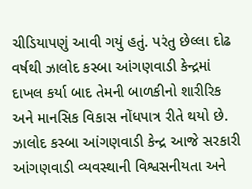ચીડિયાપણું આવી ગયું હતું. પરંતુ છેલ્લા દોઢ વર્ષથી ઝાલોદ કસ્બા આંગણવાડી કેન્દ્રમાં દાખલ કર્યા બાદ તેમની બાળકીનો શારીરિક અને માનસિક વિકાસ નોંધપાત્ર રીતે થયો છે.
ઝાલોદ કસ્બા આંગણવાડી કેન્દ્ર આજે સરકારી આંગણવાડી વ્યવસ્થાની વિશ્વસનીયતા અને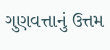ગુણવત્તાનું ઉત્તમ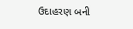ઉદાહરણ બની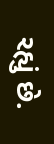રહ્યું છે.